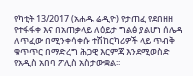የካቲት 13/2017 (አሐዱ ሬዲዮ) የታጠፈ የደበዘዘ የተፋፋቀ እና በአጠቃላይ ለዕይታ ግልፅ ያልሆነ ሰሌዳ ለጥፈው በሚንቀሳቀሱ ተሽከርካሪዎች ላይ ጥብቅ ቁጥጥር በማድረግ ሕጋዊ እርምጃ እንደሚወስድ የአዲስ አበባ ፖሊስ አስታውቋል፡፡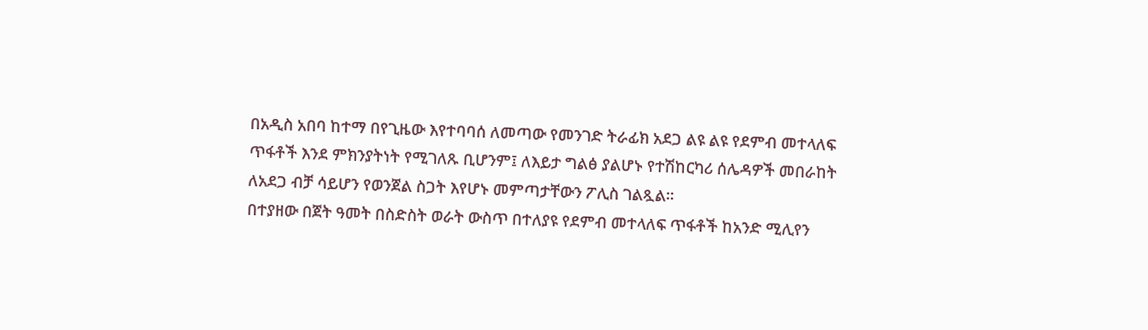በአዲስ አበባ ከተማ በየጊዜው እየተባባሰ ለመጣው የመንገድ ትራፊክ አደጋ ልዩ ልዩ የደምብ መተላለፍ ጥፋቶች እንደ ምክንያትነት የሚገለጹ ቢሆንም፤ ለእይታ ግልፅ ያልሆኑ የተሽከርካሪ ሰሌዳዎች መበራከት ለአደጋ ብቻ ሳይሆን የወንጀል ስጋት እየሆኑ መምጣታቸውን ፖሊስ ገልጿል፡፡
በተያዘው በጀት ዓመት በስድስት ወራት ውስጥ በተለያዩ የደምብ መተላለፍ ጥፋቶች ከአንድ ሚሊየን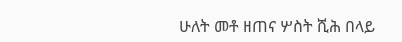ሁለት መቶ ዘጠና ሦስት ሺሕ በላይ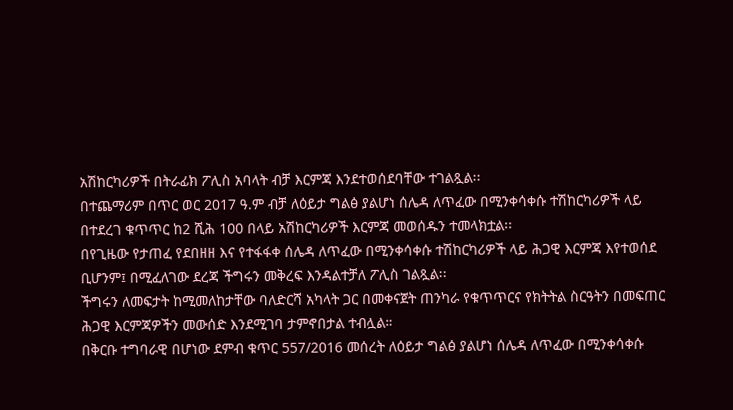አሽከርካሪዎች በትራፊክ ፖሊስ አባላት ብቻ እርምጃ እንደተወሰደባቸው ተገልጿል፡፡
በተጨማሪም በጥር ወር 2017 ዓ.ም ብቻ ለዕይታ ግልፅ ያልሆነ ሰሌዳ ለጥፈው በሚንቀሳቀሱ ተሽከርካሪዎች ላይ በተደረገ ቁጥጥር ከ2 ሺሕ 100 በላይ አሽከርካሪዎች እርምጃ መወሰዱን ተመላክቷል፡፡
በየጊዜው የታጠፈ የደበዘዘ እና የተፋፋቀ ሰሌዳ ለጥፈው በሚንቀሳቀሱ ተሽከርካሪዎች ላይ ሕጋዊ እርምጃ እየተወሰደ ቢሆንም፤ በሚፈለገው ደረጃ ችግሩን መቅረፍ እንዳልተቻለ ፖሊስ ገልጿል፡፡
ችግሩን ለመፍታት ከሚመለከታቸው ባለድርሻ አካላት ጋር በመቀናጀት ጠንካራ የቁጥጥርና የክትትል ስርዓትን በመፍጠር ሕጋዊ እርምጃዎችን መውሰድ እንደሚገባ ታምኖበታል ተብሏል።
በቅርቡ ተግባራዊ በሆነው ደምብ ቁጥር 557/2016 መሰረት ለዕይታ ግልፅ ያልሆነ ሰሌዳ ለጥፈው በሚንቀሳቀሱ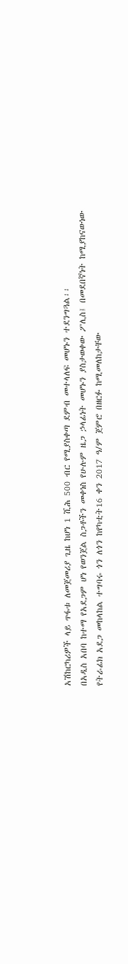አሽከርካሪዎች ላይ ጥፋቱ ለመጀመሪያ ጊዜ ከሆነ 1 ሺሕ 500 ብር የሚያስቀጣ ደምብ መተላለፍ መሆኑን ተደንግጓል፡፡
በአዲስ አበባ ከተማ የአደጋም ሆነ የወንጀል ስጋቶችን መቀነስ የሁሉም ዜጋ ኃላፊነት መሆኑን ያስታወቀው ፖሊስ፤ በመደበኛነት ከሚያከናውነው የትራፊክ አደጋ መከላከል ተግባሩ ጎን ለጎን ከየካቲት16 ቀን 2017 ዓ/ም ጀምሮ በዘርፉ ከሚመለከታቸው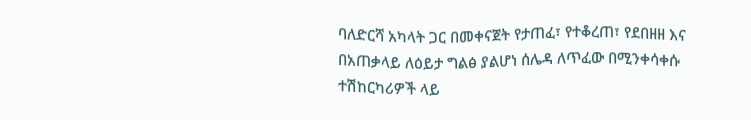ባለድርሻ አካላት ጋር በመቀናጀት የታጠፈ፣ የተቆረጠ፣ የደበዘዘ እና በአጠቃላይ ለዕይታ ግልፅ ያልሆነ ሰሌዳ ለጥፈው በሚንቀሳቀሱ ተሽከርካሪዎች ላይ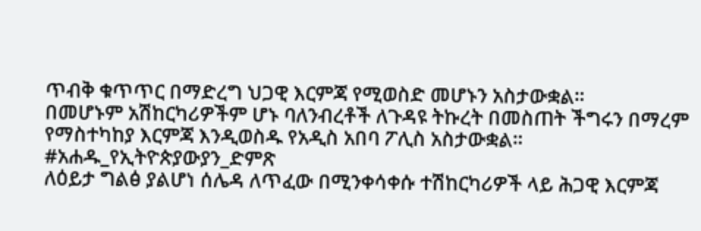ጥብቅ ቁጥጥር በማድረግ ህጋዊ እርምጃ የሚወስድ መሆኑን አስታውቋል፡፡
በመሆኑም አሽከርካሪዎችም ሆኑ ባለንብረቶች ለጉዳዩ ትኩረት በመስጠት ችግሩን በማረም የማስተካከያ እርምጃ እንዲወስዱ የአዲስ አበባ ፖሊስ አስታውቋል፡፡
#አሐዱ_የኢትዮጵያውያን_ድምጽ
ለዕይታ ግልፅ ያልሆነ ሰሌዳ ለጥፈው በሚንቀሳቀሱ ተሽከርካሪዎች ላይ ሕጋዊ እርምጃ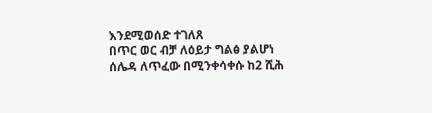እንደሚወሰድ ተገለጸ
በጥር ወር ብቻ ለዕይታ ግልፅ ያልሆነ ሰሌዳ ለጥፈው በሚንቀሳቀሱ ከ2 ሺሕ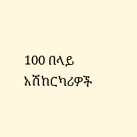100 በላይ አሽከርካሪዎች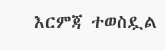እርምጃ ተወስዷል